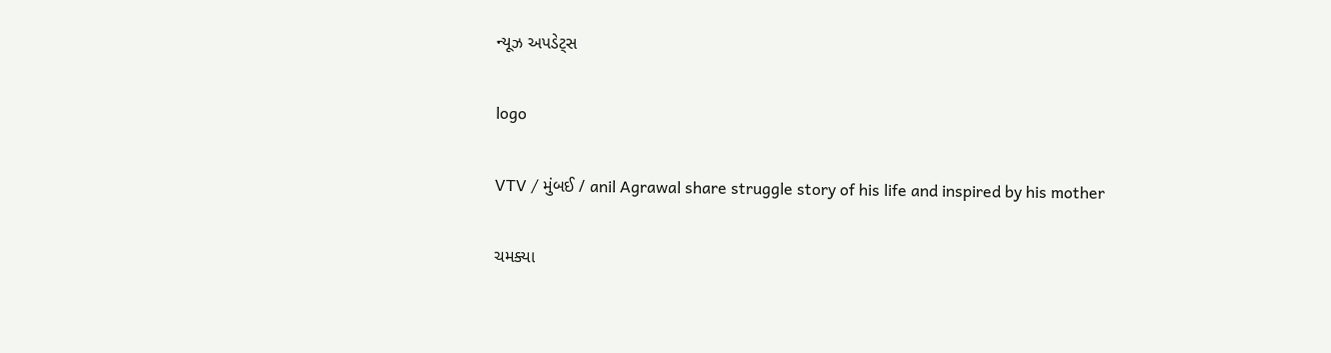ન્યૂઝ અપડેટ્સ

logo

VTV / મુંબઈ / anil Agrawal share struggle story of his life and inspired by his mother

ચમક્યા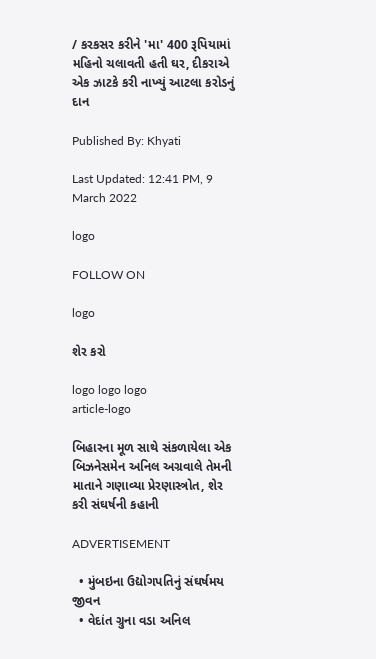/ કરકસર કરીને 'મા' 400 રૂપિયામાં મહિનો ચલાવતી હતી ઘર, દીકરાએ એક ઝાટકે કરી નાખ્યું આટલા કરોડનું દાન

Published By: Khyati

Last Updated: 12:41 PM, 9 March 2022

logo

FOLLOW ON

logo

શેર કરો

logo logo logo
article-logo

બિહારના મૂળ સાથે સંકળાયેલા એક બિઝનેસમેન અનિલ અગ્રવાલે તેમની માતાને ગણાવ્યા પ્રેરણાસ્ત્રોત, શેર કરી સંઘર્ષની કહાની

ADVERTISEMENT

  • મુંબઇના ઉદ્યોગપતિનું સંઘર્ષમય જીવન
  • વેદાંત ગ્રુના વડા અનિલ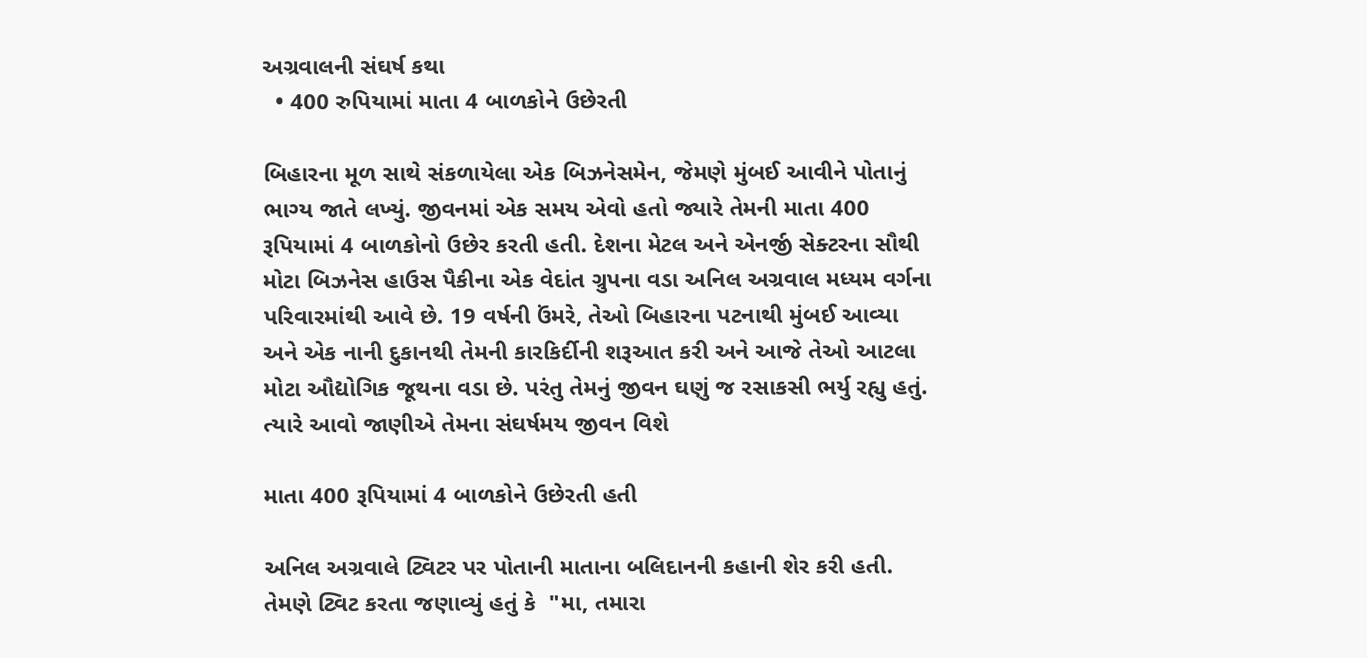અગ્રવાલની સંઘર્ષ કથા
  • 400 રુપિયામાં માતા 4 બાળકોને ઉછેરતી

બિહારના મૂળ સાથે સંકળાયેલા એક બિઝનેસમેન, જેમણે મુંબઈ આવીને પોતાનું ભાગ્ય જાતે લખ્યું. જીવનમાં એક સમય એવો હતો જ્યારે તેમની માતા 400 રૂપિયામાં 4 બાળકોનો ઉછેર કરતી હતી. દેશના મેટલ અને એનર્જી સેક્ટરના સૌથી મોટા બિઝનેસ હાઉસ પૈકીના એક વેદાંત ગ્રુપના વડા અનિલ અગ્રવાલ મધ્યમ વર્ગના પરિવારમાંથી આવે છે. 19 વર્ષની ઉંમરે, તેઓ બિહારના પટનાથી મુંબઈ આવ્યા અને એક નાની દુકાનથી તેમની કારકિર્દીની શરૂઆત કરી અને આજે તેઓ આટલા મોટા ઔદ્યોગિક જૂથના વડા છે. પરંતુ તેમનું જીવન ઘણું જ રસાકસી ભર્યુ રહ્યુ હતું. ત્યારે આવો જાણીએ તેમના સંઘર્ષમય જીવન વિશે

માતા 400 રૂપિયામાં 4 બાળકોને ઉછેરતી હતી

અનિલ અગ્રવાલે ટ્વિટર પર પોતાની માતાના બલિદાનની કહાની શેર કરી હતી. તેમણે ટ્વિટ કરતા જણાવ્યું હતું કે  "મા, તમારા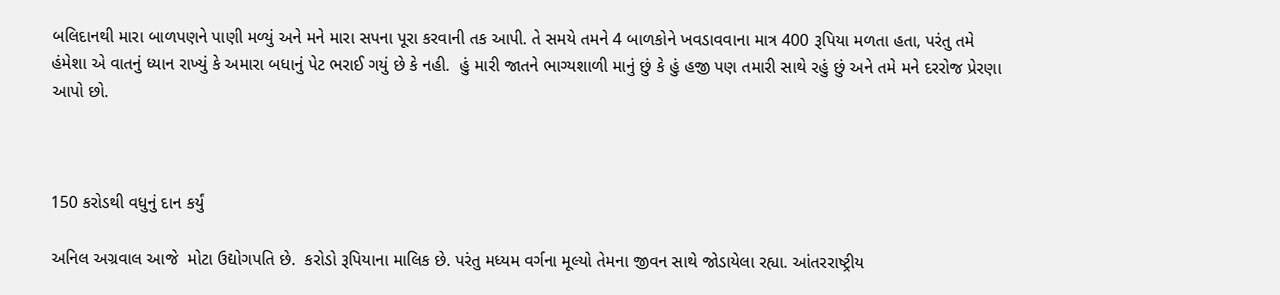બલિદાનથી મારા બાળપણને પાણી મળ્યું અને મને મારા સપના પૂરા કરવાની તક આપી. તે સમયે તમને 4 બાળકોને ખવડાવવાના માત્ર 400 રૂપિયા મળતા હતા, પરંતુ તમે હંમેશા એ વાતનું ધ્યાન રાખ્યું કે અમારા બધાનું પેટ ભરાઈ ગયું છે કે નહી.  હું મારી જાતને ભાગ્યશાળી માનું છું કે હું હજી પણ તમારી સાથે રહું છું અને તમે મને દરરોજ પ્રેરણા આપો છો.



150 કરોડથી વધુનું દાન કર્યું

અનિલ અગ્રવાલ આજે  મોટા ઉદ્યોગપતિ છે.  કરોડો રૂપિયાના માલિક છે. પરંતુ મધ્યમ વર્ગના મૂલ્યો તેમના જીવન સાથે જોડાયેલા રહ્યા. આંતરરાષ્ટ્રીય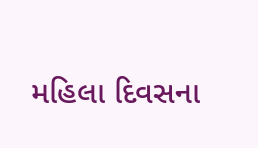મહિલા દિવસના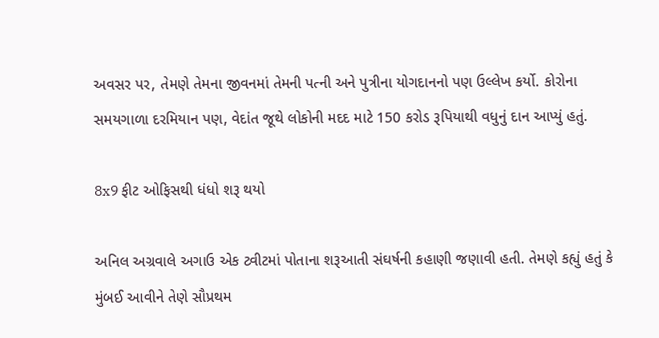અવસર પર, તેમણે તેમના જીવનમાં તેમની પત્ની અને પુત્રીના યોગદાનનો પણ ઉલ્લેખ કર્યો. કોરોના સમયગાળા દરમિયાન પણ, વેદાંત જૂથે લોકોની મદદ માટે 150 કરોડ રૂપિયાથી વધુનું દાન આપ્યું હતું.

8x9 ફીટ ઓફિસથી ધંધો શરૂ થયો

અનિલ અગ્રવાલે અગાઉ એક ટ્વીટમાં પોતાના શરૂઆતી સંઘર્ષની કહાણી જણાવી હતી. તેમણે કહ્યું હતું કે મુંબઈ આવીને તેણે સૌપ્રથમ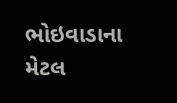ભોઇવાડાના મેટલ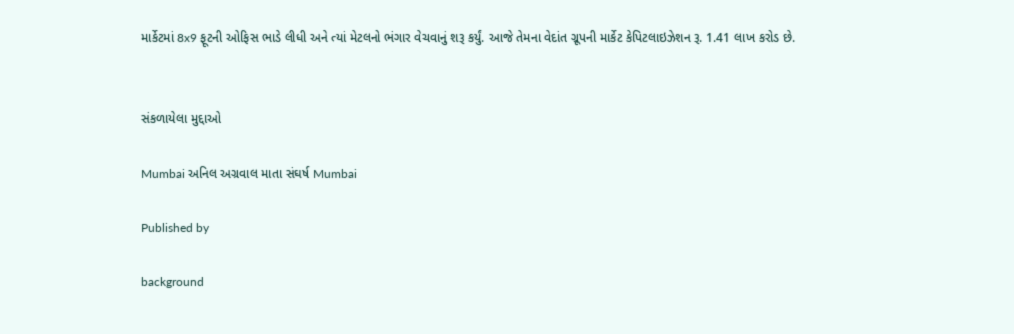માર્કેટમાં 8x9 ફૂટની ઓફિસ ભાડે લીધી અને ત્યાં મેટલનો ભંગાર વેચવાનું શરૂ કર્યું. આજે તેમના વેદાંત ગ્રૂપની માર્કેટ કેપિટલાઇઝેશન રૂ. 1.41 લાખ કરોડ છે.


સંકળાયેલા મુદ્દાઓ

Mumbai અનિલ અગ્રવાલ માતા સંઘર્ષ Mumbai

Published by

background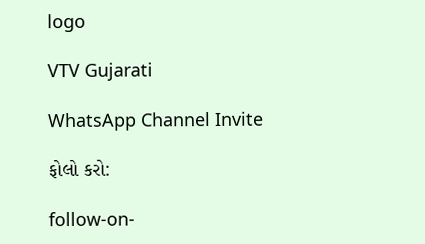logo

VTV Gujarati

WhatsApp Channel Invite

ફોલો કરો:

follow-on-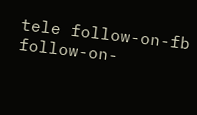tele follow-on-fb follow-on-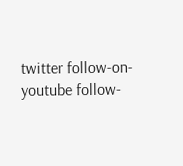twitter follow-on-youtube follow-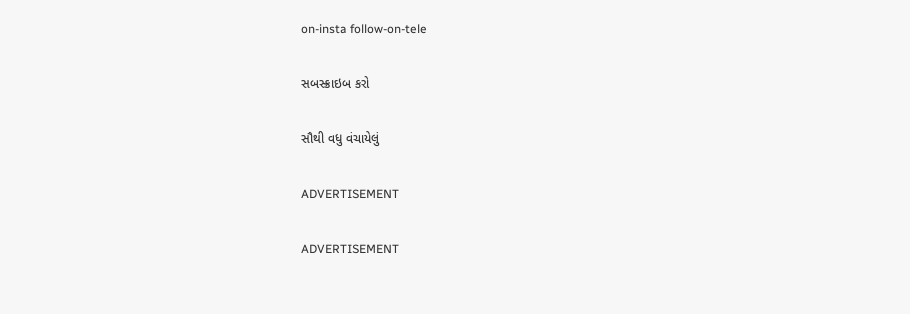on-insta follow-on-tele

સબસ્ક્રાઇબ કરો

સૌથી વધુ વંચાયેલું

ADVERTISEMENT

ADVERTISEMENT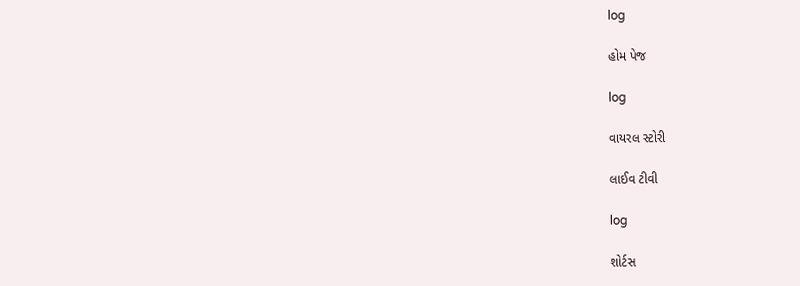log

હોમ પેજ

log

વાયરલ સ્ટોરી

લાઈવ ટીવી

log

શોર્ટસ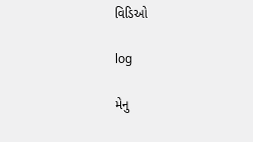વિડિઓ

log

મેનુ